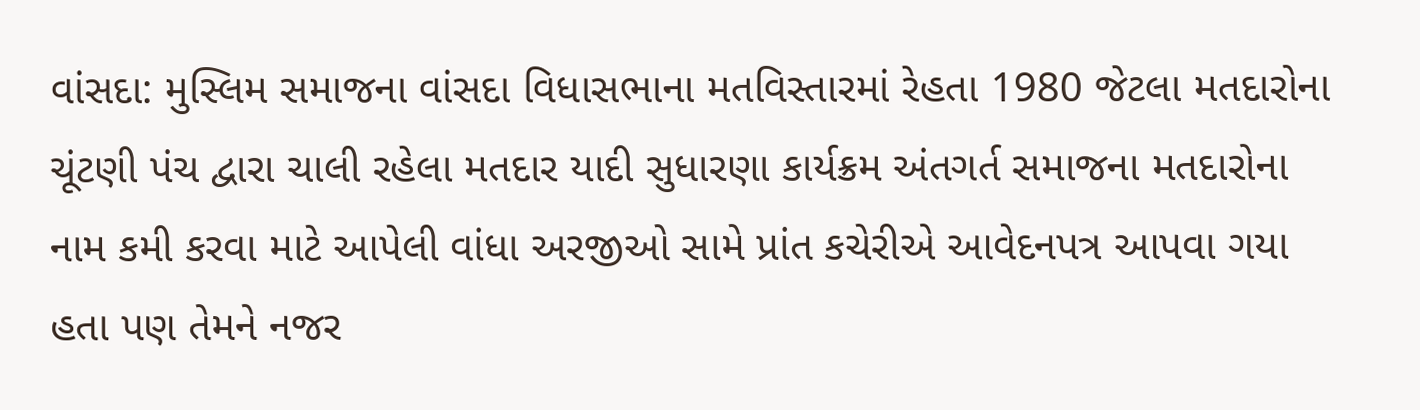વાંસદા: મુસ્લિમ સમાજના વાંસદા વિધાસભાના મતવિસ્તારમાં રેહતા 1980 જેટલા મતદારોના ચૂંટણી પંચ દ્વારા ચાલી રહેલા મતદાર યાદી સુધારણા કાર્યક્રમ અંતગર્ત સમાજના મતદારોના નામ કમી કરવા માટે આપેલી વાંધા અરજીઓ સામે પ્રાંત કચેરીએ આવેદનપત્ર આપવા ગયા હતા પણ તેમને નજર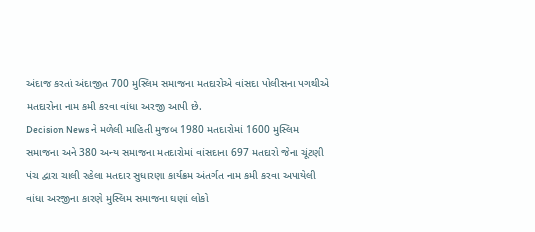અંદાજ કરતાં અંદાજીત 700 મુસ્લિમ સમાજના મતદારોએ વાંસદા પોલીસના પગથીએ મતદારોના નામ કમી કરવા વાંધા અરજી આપી છે.
Decision News ને મળેલી માહિતી મુજબ 1980 મતદારોમાં 1600 મુસ્લિમ સમાજના અને 380 અન્ય સમાજના મતદારોમાં વાંસદાના 697 મતદારો જેના ચૂંટણી પંચ દ્વારા ચાલી રહેલા મતદાર સુધારણા કાર્યક્રમ અંતર્ગત નામ કમી કરવા અપાયેલી વાંધા અરજીના કારણે મુસ્લિમ સમાજના ઘણાં લોકો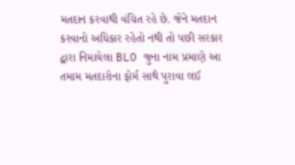મતદાન કરવાથી વંચિત રહે છે. જેને મતદાન કરવાનો અધિકાર રહેતો નથી તો પછી સરકાર દ્વારા નિમાયેલા BLO જુના નામ પ્રમાણે આ તમામ મતદારોના ફોર્મ સાથે પુરાવા લઈ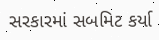સરકારમાં સબમિટ કર્યા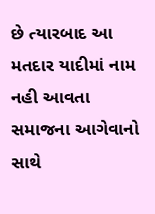છે ત્યારબાદ આ મતદાર યાદીમાં નામ નહી આવતા સમાજના આગેવાનો સાથે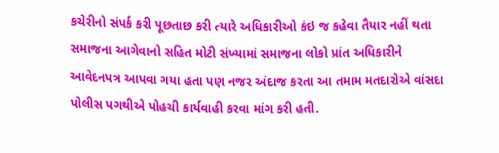કચેરીનો સંપર્ક કરી પૂછતાછ કરી ત્યારે અધિકારીઓ કંઇ જ કહેવા તૈયાર નહીં થતા સમાજના આગેવાનો સહિત મોટી સંખ્યામાં સમાજના લોકો પ્રાંત અધિકારીને આવેદનપત્ર આપવા ગયા હતા પણ નજર અંદાજ કરતા આ તમામ મતદારોએ વાંસદા પોલીસ પગથીએ પોહચી કાર્યવાહી કરવા માંગ કરી હતી.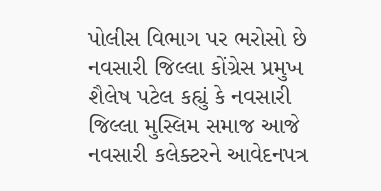પોલીસ વિભાગ પર ભરોસો છે
નવસારી જિલ્લા કોંગ્રેસ પ્રમુખ શૈલેષ પટેલ કહ્યું કે નવસારી જિલ્લા મુસ્લિમ સમાજ આજે નવસારી કલેક્ટરને આવેદનપત્ર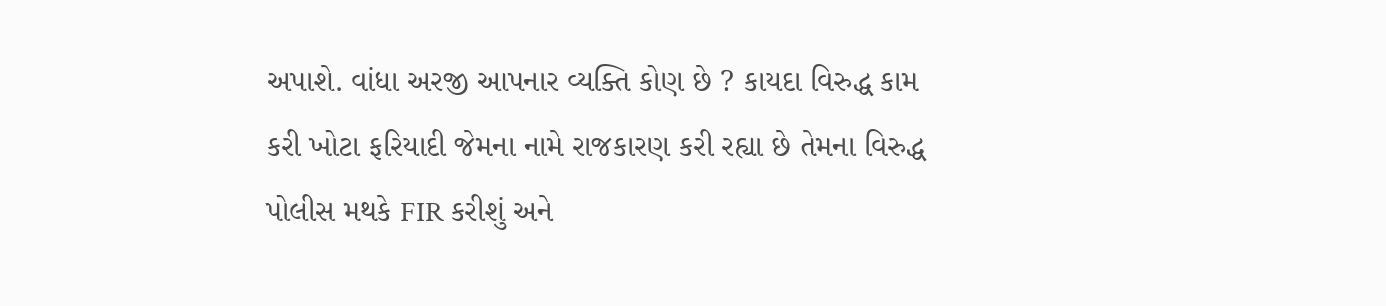અપાશે. વાંધા અરજી આપનાર વ્યક્તિ કોણ છે ? કાયદા વિરુદ્ધ કામ કરી ખોટા ફરિયાદી જેમના નામે રાજકારણ કરી રહ્યા છે તેમના વિરુદ્ધ પોલીસ મથકે FIR કરીશું અને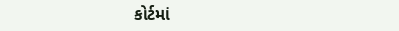કોર્ટમાં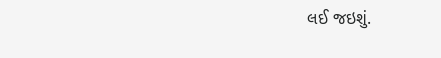લઈ જઇશું.